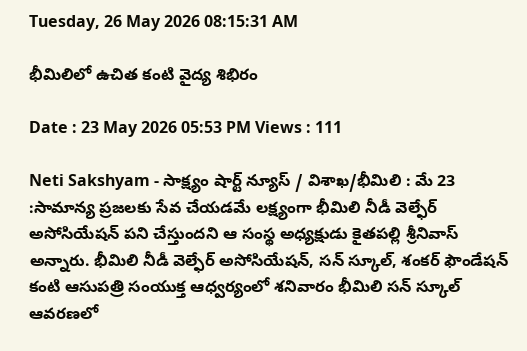Tuesday, 26 May 2026 08:15:31 AM

భీమిలిలో ఉచిత కంటి వైద్య శిభిరం

Date : 23 May 2026 05:53 PM Views : 111

Neti Sakshyam - సాక్ష్యం షార్ట్ న్యూస్ / విశాఖ/భీమిలి : మే 23 :సామాన్య ప్రజలకు సేవ చేయడమే లక్ష్యంగా భీమిలి నీడీ వెల్ఫేర్ అసోసియేషన్ పని చేస్తుందని ఆ సంస్థ అధ్యక్షుడు కైతపల్లి శ్రీనివాస్ అన్నారు. భీమిలి నీడీ వెల్ఫేర్ అసోసియేషన్, సన్ స్కూల్, శంకర్ ఫౌండేషన్ కంటి ఆసుపత్రి సంయుక్త ఆధ్వర్యంలో శనివారం భీమిలి సన్ స్కూల్‌ ఆవరణలో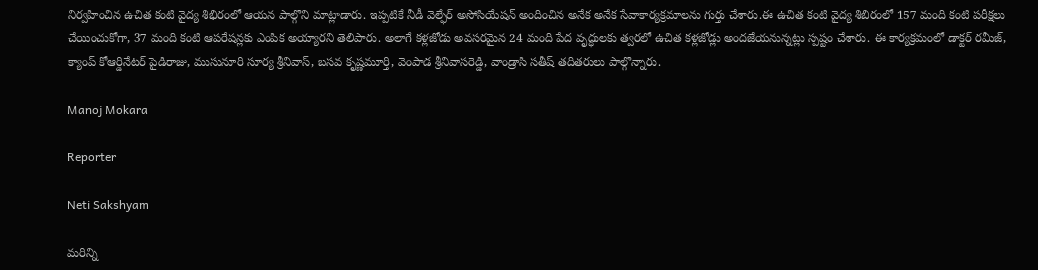నిర్వహించిన ఉచిత కంటి వైద్య శిభిరంలో ఆయన పాల్గొని మాట్లాడారు. ఇప్పటికే నీడీ వెల్ఫేర్ అసోసియేషన్ అందించిన అనేక అనేక సేవాకార్యక్రమాలను గుర్తు చేశారు.ఈ ఉచిత కంటి వైద్య శిబిరంలో 157 మంది కంటి పరీక్షలు చేయించుకోగా, 37 మంది కంటి ఆపరేషన్లకు ఎంపిక అయ్యారని తెలిపారు. అలాగే కళ్లజోడు అవసరమైన 24 మంది పేద వృద్ధులకు త్వరలో ఉచిత కళ్లజోడ్లు అందజేయనున్నట్లు స్పష్టం చేశారు. ఈ కార్యక్రమంలో డాక్టర్ రమీజ్, క్యాంప్ కోఆర్డినేటర్ పైడిరాజు, ముసునూరి సూర్య శ్రీనివాస్, బసవ కృష్ణమూర్తి, వెంపాడ శ్రీనివాసరెడ్డి, వాండ్రాసి సతీష్ తదితరులు పాల్గొన్నారు.

Manoj Mokara

Reporter

Neti Sakshyam

మరిన్ని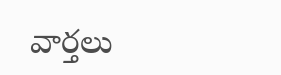వార్తలు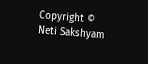Copyright © Neti Sakshyam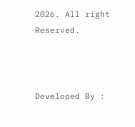2026. All right Reserved.



Developed By :